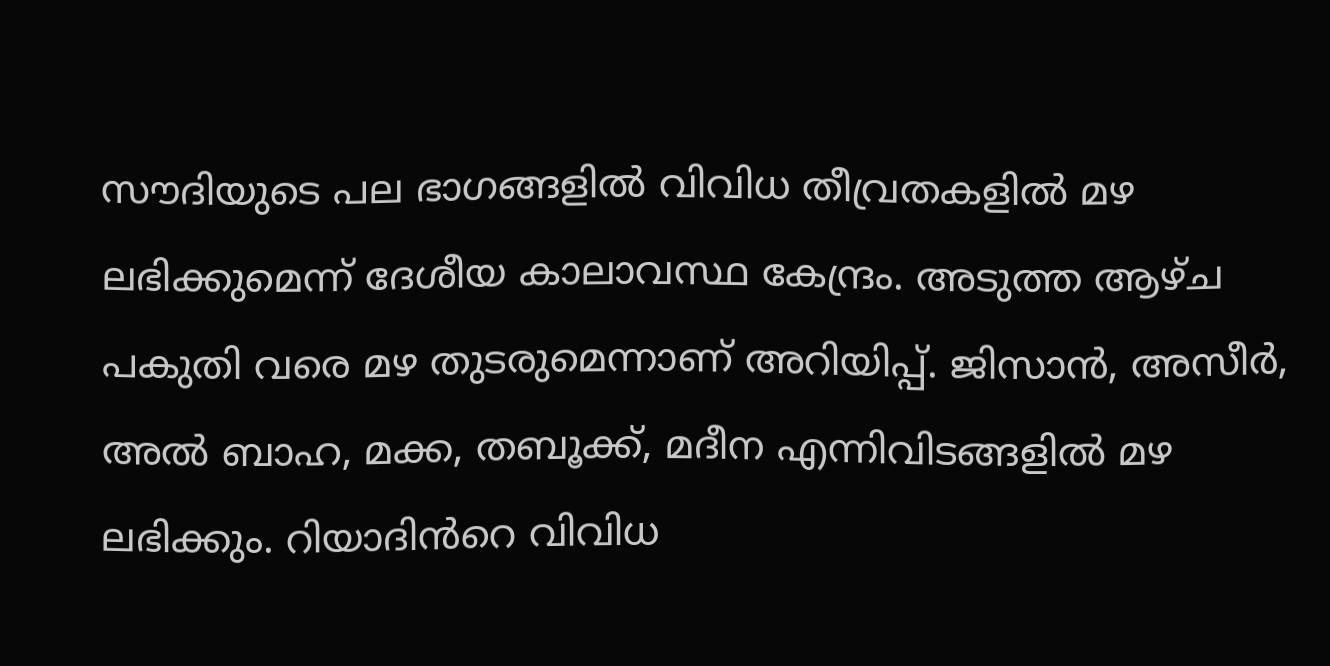സൗദിയുടെ പല ഭാഗങ്ങളിൽ വിവിധ തീവ്രതകളിൽ മഴ ലഭിക്കുമെന്ന് ദേശീയ കാലാവസ്ഥ കേന്ദ്രം. അടുത്ത ആഴ്ച പകുതി വരെ മഴ തുടരുമെന്നാണ് അറിയിപ്പ്. ജിസാൻ, അസീർ, അൽ ബാഹ, മക്ക, തബൂക്ക്, മദീന എന്നിവിടങ്ങളിൽ മഴ ലഭിക്കും. റിയാദിൻറെ വിവിധ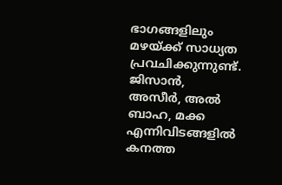ഭാഗങ്ങളിലും മഴയ്ക്ക് സാധ്യത പ്രവചിക്കുന്നുണ്ട്. ജിസാൻ, അസീർ, അൽ ബാഹ, മക്ക എന്നിവിടങ്ങളിൽ കനത്ത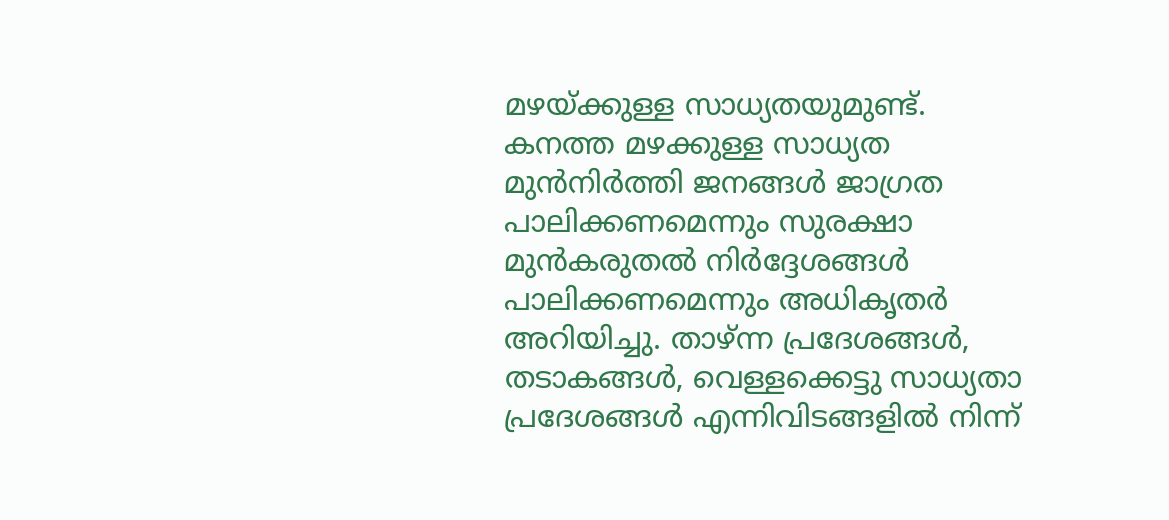മഴയ്ക്കുള്ള സാധ്യതയുമുണ്ട്. കനത്ത മഴക്കുള്ള സാധ്യത മുൻനിർത്തി ജനങ്ങൾ ജാഗ്രത പാലിക്കണമെന്നും സുരക്ഷാ മുൻകരുതൽ നിർദ്ദേശങ്ങൾ പാലിക്കണമെന്നും അധികൃതർ അറിയിച്ചു. താഴ്ന്ന പ്രദേശങ്ങൾ, തടാകങ്ങൾ, വെള്ളക്കെട്ടു സാധ്യതാ പ്രദേശങ്ങൾ എന്നിവിടങ്ങളിൽ നിന്ന്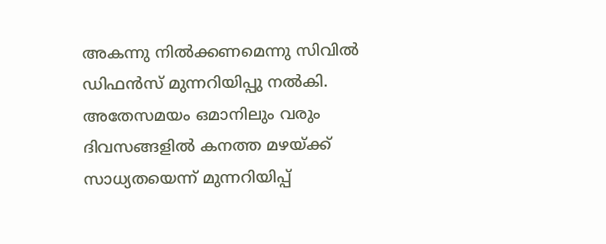അകന്നു നിൽക്കണമെന്നു സിവിൽ ഡിഫൻസ് മുന്നറിയിപ്പു നൽകി. അതേസമയം ഒമാനിലും വരും ദിവസങ്ങളിൽ കനത്ത മഴയ്ക്ക് സാധ്യതയെന്ന് മുന്നറിയിപ്പ്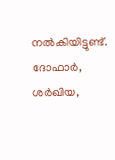നൽകിയിട്ടുണ്ട്. ദോഫാർ, ശർഖിയ,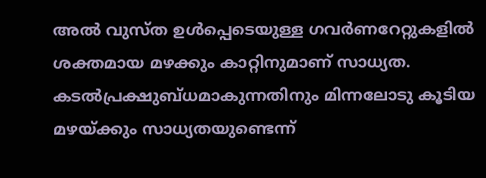അൽ വുസ്ത ഉൾപ്പെടെയുള്ള ഗവർണറേറ്റുകളിൽ ശക്തമായ മഴക്കും കാറ്റിനുമാണ് സാധ്യത. കടൽപ്രക്ഷുബ്ധമാകുന്നതിനും മിന്നലോടു കൂടിയ മഴയ്ക്കും സാധ്യതയുണ്ടെന്ന്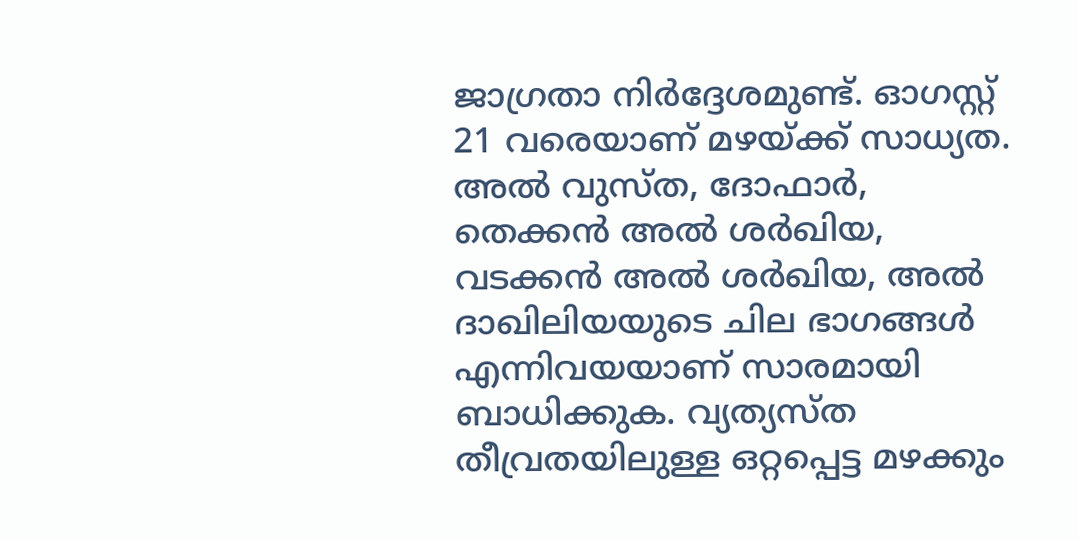ജാഗ്രതാ നിർദ്ദേശമുണ്ട്. ഓഗസ്റ്റ് 21 വരെയാണ് മഴയ്ക്ക് സാധ്യത. അൽ വുസ്ത, ദോഫാർ, തെക്കൻ അൽ ശർഖിയ, വടക്കൻ അൽ ശർഖിയ, അൽ ദാഖിലിയയുടെ ചില ഭാഗങ്ങൾ എന്നിവയയാണ് സാരമായി ബാധിക്കുക. വ്യത്യസ്ത തീവ്രതയിലുള്ള ഒറ്റപ്പെട്ട മഴക്കും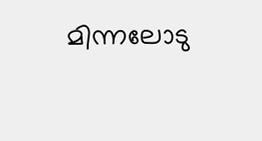മിന്നലോടു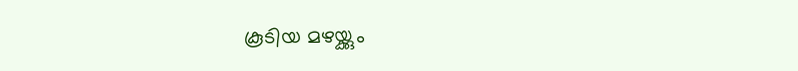കൂടിയ മഴയ്ക്കും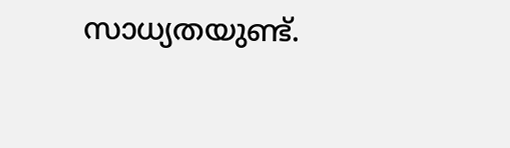സാധ്യതയുണ്ട്.